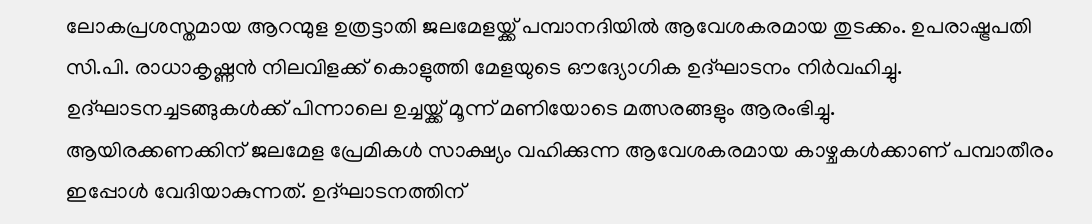ലോകപ്രശസ്തമായ ആറന്മുള ഉത്രട്ടാതി ജലമേളയ്ക്ക് പമ്പാനദിയിൽ ആവേശകരമായ തുടക്കം. ഉപരാഷ്ട്രപതി സി.പി. രാധാകൃഷ്ണൻ നിലവിളക്ക് കൊളുത്തി മേളയുടെ ഔദ്യോഗിക ഉദ്ഘാടനം നിർവഹിച്ചു. ഉദ്ഘാടനച്ചടങ്ങുകൾക്ക് പിന്നാലെ ഉച്ചയ്ക്ക് മൂന്ന് മണിയോടെ മത്സരങ്ങളും ആരംഭിച്ചു.
ആയിരക്കണക്കിന് ജലമേള പ്രേമികൾ സാക്ഷ്യം വഹിക്കുന്ന ആവേശകരമായ കാഴ്ചകൾക്കാണ് പമ്പാതീരം ഇപ്പോൾ വേദിയാകുന്നത്. ഉദ്ഘാടനത്തിന്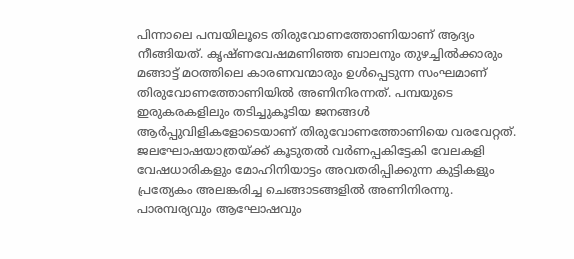പിന്നാലെ പമ്പയിലൂടെ തിരുവോണത്തോണിയാണ് ആദ്യം നീങ്ങിയത്. കൃഷ്ണവേഷമണിഞ്ഞ ബാലനും തുഴച്ചിൽക്കാരും മങ്ങാട്ട് മഠത്തിലെ കാരണവന്മാരും ഉൾപ്പെടുന്ന സംഘമാണ് തിരുവോണത്തോണിയിൽ അണിനിരന്നത്. പമ്പയുടെ ഇരുകരകളിലും തടിച്ചുകൂടിയ ജനങ്ങൾ ആർപ്പുവിളികളോടെയാണ് തിരുവോണത്തോണിയെ വരവേറ്റത്.
ജലഘോഷയാത്രയ്ക്ക് കൂടുതൽ വർണപ്പകിട്ടേകി വേലകളി വേഷധാരികളും മോഹിനിയാട്ടം അവതരിപ്പിക്കുന്ന കുട്ടികളും പ്രത്യേകം അലങ്കരിച്ച ചെങ്ങാടങ്ങളിൽ അണിനിരന്നു. പാരമ്പര്യവും ആഘോഷവും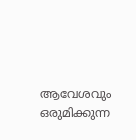ആവേശവും ഒരുമിക്കുന്ന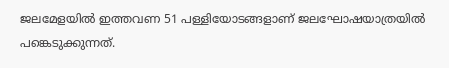ജലമേളയിൽ ഇത്തവണ 51 പള്ളിയോടങ്ങളാണ് ജലഘോഷയാത്രയിൽ പങ്കെടുക്കുന്നത്.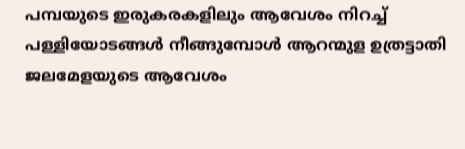പമ്പയുടെ ഇരുകരകളിലും ആവേശം നിറച്ച് പള്ളിയോടങ്ങൾ നീങ്ങുമ്പോൾ ആറന്മുള ഉത്രട്ടാതി ജലമേളയുടെ ആവേശം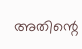അതിന്റെ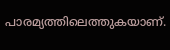പാരമ്യത്തിലെത്തുകയാണ്.